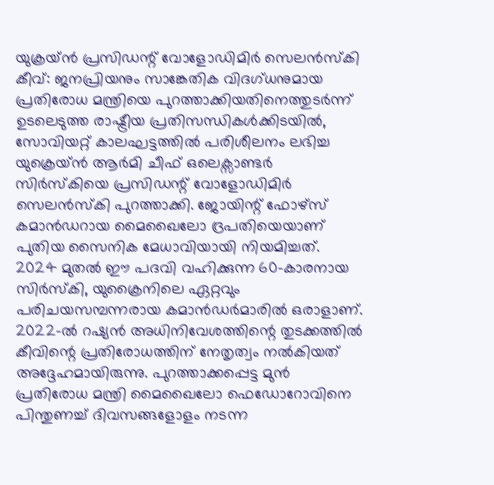യുക്രയ്ൻ പ്രസിഡന്റ് വോളോഡിമിർ സെലൻസ്കി
കീവ്: ജനപ്രിയനും സാങ്കേതിക വിദഗ്ധനുമായ പ്രതിരോധ മന്ത്രിയെ പുറത്താക്കിയതിനെത്തുടർന്ന് ഉടലെടുത്ത രാഷ്ട്രീയ പ്രതിസന്ധികൾക്കിടയിൽ, സോവിയറ്റ് കാലഘട്ടത്തിൽ പരിശീലനം ലഭിച്ച യുക്രെയ്ൻ ആർമി ചീഫ് ഒലെക്സാണ്ടർ സിർസ്കിയെ പ്രസിഡന്റ് വോളോഡിമിർ സെലൻസ്കി പുറത്താക്കി. ജോയിന്റ് ഫോഴ്സ് കമാൻഡറായ മൈഖൈലോ ദ്രപതിയെയാണ് പുതിയ സൈനിക മേധാവിയായി നിയമിച്ചത്.
2024 മുതൽ ഈ പദവി വഹിക്കുന്ന 60-കാരനായ സിർസ്കി, യുക്രൈനിലെ ഏറ്റവും പരിചയസമ്പന്നരായ കമാൻഡർമാരിൽ ഒരാളാണ്. 2022-ൽ റഷ്യൻ അധിനിവേശത്തിന്റെ തുടക്കത്തിൽ കീവിന്റെ പ്രതിരോധത്തിന് നേതൃത്വം നൽകിയത് അദ്ദേഹമായിരുന്നു. പുറത്താക്കപ്പെട്ട മുൻ പ്രതിരോധ മന്ത്രി മൈഖൈലോ ഫെഡോറോവിനെ പിന്തുണച്ച് ദിവസങ്ങളോളം നടന്ന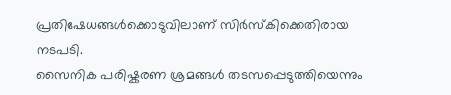പ്രതിഷേധങ്ങൾക്കൊടുവിലാണ് സിർസ്കിക്കെതിരായ നടപടി.
സൈനിക പരിഷ്കരണ ശ്രമങ്ങൾ തടസപ്പെടുത്തിയെന്നും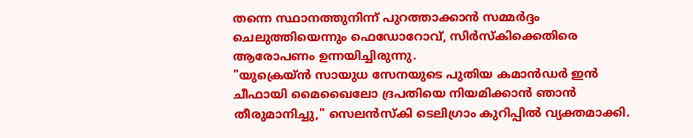തന്നെ സ്ഥാനത്തുനിന്ന് പുറത്താക്കാൻ സമ്മർദ്ദം ചെലുത്തിയെന്നും ഫെഡോറോവ്, സിർസ്കിക്കെതിരെ ആരോപണം ഉന്നയിച്ചിരുന്നു.
"യുക്രെയ്ൻ സായുധ സേനയുടെ പുതിയ കമാൻഡർ ഇൻ ചീഫായി മൈഖൈലോ ദ്രപതിയെ നിയമിക്കാൻ ഞാൻ തീരുമാനിച്ചു," സെലൻസ്കി ടെലിഗ്രാം കുറിപ്പിൽ വ്യക്തമാക്കി.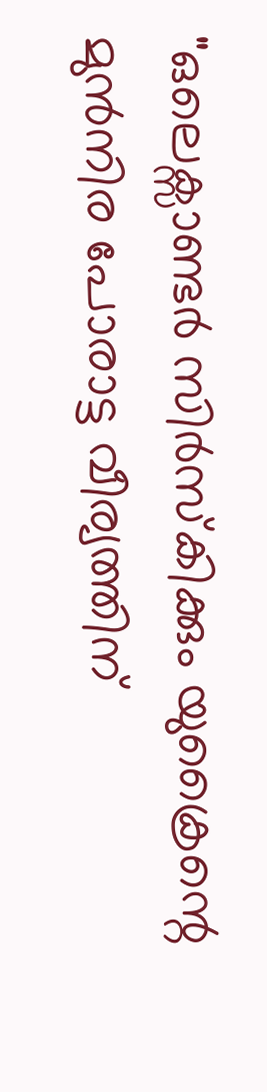"ഒലെക്സാണ്ടർ സിർസ്കിക്കും യുക്രൈന്റെ മുൻനിര പോരാട്ട വീര്യത്തിന്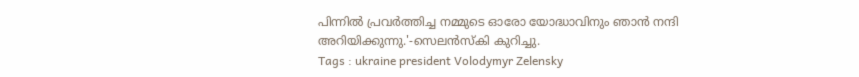പിന്നിൽ പ്രവർത്തിച്ച നമ്മുടെ ഓരോ യോദ്ധാവിനും ഞാൻ നന്ദി അറിയിക്കുന്നു.'-സെലൻസ്കി കുറിച്ചു.
Tags : ukraine president Volodymyr Zelensky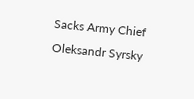Sacks Army Chief Oleksandr Syrsky